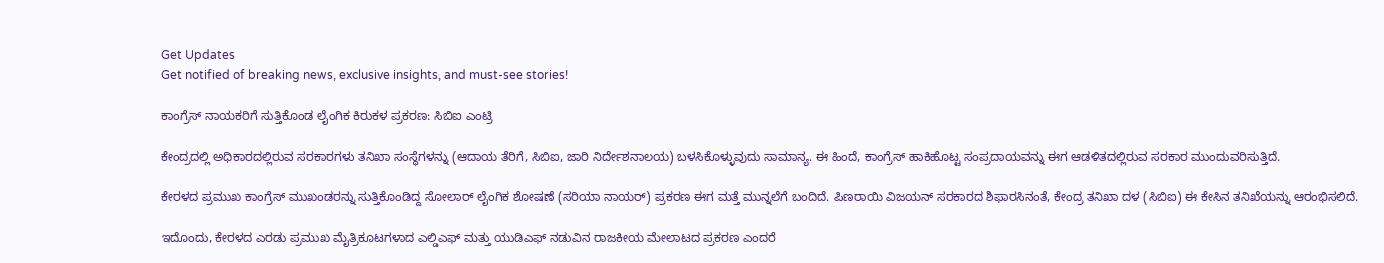Get Updates
Get notified of breaking news, exclusive insights, and must-see stories!

ಕಾಂಗ್ರೆಸ್ ನಾಯಕರಿಗೆ ಸುತ್ತಿಕೊಂಡ ಲೈಂಗಿಕ ಕಿರುಕಳ ಪ್ರಕರಣ: ಸಿಬಿಐ ಎಂಟ್ರಿ

ಕೇಂದ್ರದಲ್ಲಿ ಅಧಿಕಾರದಲ್ಲಿರುವ ಸರಕಾರಗಳು ತನಿಖಾ ಸಂಸ್ಥೆಗಳನ್ನು (ಆದಾಯ ತೆರಿಗೆ, ಸಿಬಿಐ, ಜಾರಿ ನಿರ್ದೇಶನಾಲಯ) ಬಳಸಿಕೊಳ್ಳುವುದು ಸಾಮಾನ್ಯ. ಈ ಹಿಂದೆ, ಕಾಂಗ್ರೆಸ್ ಹಾಕಿಹೊಟ್ಟ ಸಂಪ್ರದಾಯವನ್ನು ಈಗ ಆಡಳಿತದಲ್ಲಿರುವ ಸರಕಾರ ಮುಂದುವರಿಸುತ್ತಿದೆ.

ಕೇರಳದ ಪ್ರಮುಖ ಕಾಂಗ್ರೆಸ್ ಮುಖಂಡರನ್ನು ಸುತ್ತಿಕೊಂಡಿದ್ದ ಸೋಲಾರ್ ಲೈಂಗಿಕ ಶೋಷಣೆ (ಸರಿಯಾ ನಾಯರ್) ಪ್ರಕರಣ ಈಗ ಮತ್ತೆ ಮುನ್ನಲೆಗೆ ಬಂದಿದೆ. ಪಿಣರಾಯಿ ವಿಜಯನ್ ಸರಕಾರದ ಶಿಫಾರಸಿನಂತೆ, ಕೇಂದ್ರ ತನಿಖಾ ದಳ (ಸಿಬಿಐ) ಈ ಕೇಸಿನ ತನಿಖೆಯನ್ನು ಆರಂಭಿಸಲಿದೆ.

ಇದೊಂದು, ಕೇರಳದ ಎರಡು ಪ್ರಮುಖ ಮೈತ್ರಿಕೂಟಗಳಾದ ಎಲ್ಡಿಎಫ್ ಮತ್ತು ಯುಡಿಎಫ್ ನಡುವಿನ ರಾಜಕೀಯ ಮೇಲಾಟದ ಪ್ರಕರಣ ಎಂದರೆ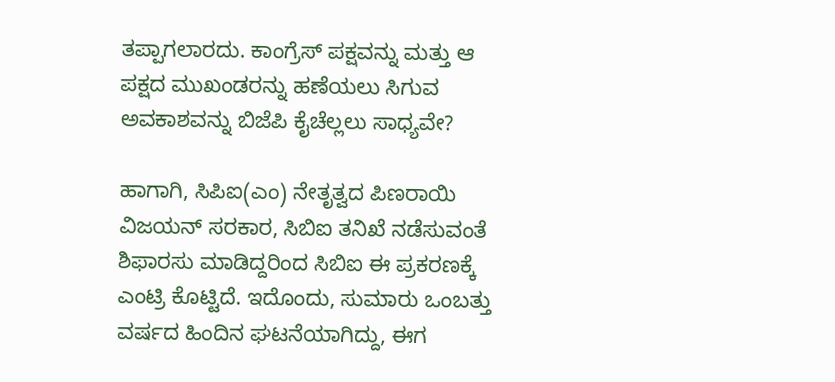ತಪ್ಪಾಗಲಾರದು. ಕಾಂಗ್ರೆಸ್ ಪಕ್ಷವನ್ನು ಮತ್ತು ಆ ಪಕ್ಷದ ಮುಖಂಡರನ್ನು ಹಣೆಯಲು ಸಿಗುವ ಅವಕಾಶವನ್ನು ಬಿಜೆಪಿ ಕೈಚೆಲ್ಲಲು ಸಾಧ್ಯವೇ?

ಹಾಗಾಗಿ, ಸಿಪಿಐ(ಎಂ) ನೇತೃತ್ವದ ಪಿಣರಾಯಿ ವಿಜಯನ್ ಸರಕಾರ, ಸಿಬಿಐ ತನಿಖೆ ನಡೆಸುವಂತೆ ಶಿಫಾರಸು ಮಾಡಿದ್ದರಿಂದ ಸಿಬಿಐ ಈ ಪ್ರಕರಣಕ್ಕೆ ಎಂಟ್ರಿ ಕೊಟ್ಟಿದೆ. ಇದೊಂದು, ಸುಮಾರು ಒಂಬತ್ತು ವರ್ಷದ ಹಿಂದಿನ ಘಟನೆಯಾಗಿದ್ದು, ಈಗ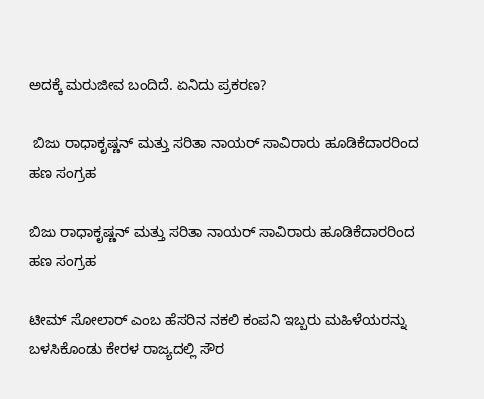ಅದಕ್ಕೆ ಮರುಜೀವ ಬಂದಿದೆ. ಏನಿದು ಪ್ರಕರಣ?

 ಬಿಜು ರಾಧಾಕೃಷ್ಣನ್ ಮತ್ತು ಸರಿತಾ ನಾಯರ್ ಸಾವಿರಾರು ಹೂಡಿಕೆದಾರರಿಂದ ಹಣ ಸಂಗ್ರಹ

ಬಿಜು ರಾಧಾಕೃಷ್ಣನ್ ಮತ್ತು ಸರಿತಾ ನಾಯರ್ ಸಾವಿರಾರು ಹೂಡಿಕೆದಾರರಿಂದ ಹಣ ಸಂಗ್ರಹ

ಟೀಮ್ ಸೋಲಾರ್ ಎಂಬ ಹೆಸರಿನ ನಕಲಿ ಕಂಪನಿ ಇಬ್ಬರು ಮಹಿಳೆಯರನ್ನು ಬಳಸಿಕೊಂಡು ಕೇರಳ ರಾಜ್ಯದಲ್ಲಿ ಸೌರ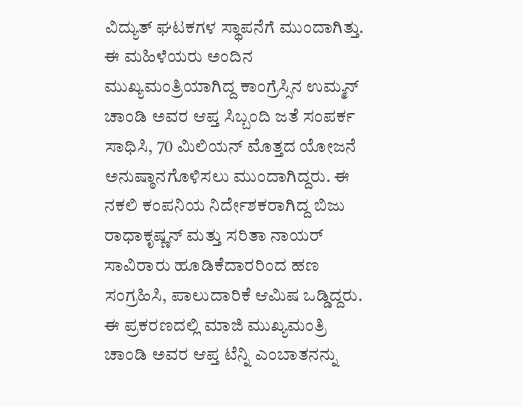ವಿದ್ಯುತ್ ಘಟಕಗಳ ಸ್ಥಾಪನೆಗೆ ಮುಂದಾಗಿತ್ತು. ಈ ಮಹಿಳೆಯರು ಅಂದಿನ ಮುಖ್ಯಮಂತ್ರಿಯಾಗಿದ್ದ ಕಾಂಗ್ರೆಸ್ಸಿನ ಉಮ್ಮನ್ ಚಾಂಡಿ ಅವರ ಆಪ್ತ ಸಿಬ್ಬಂದಿ ಜತೆ ಸಂಪರ್ಕ ಸಾಧಿಸಿ, 70 ಮಿಲಿಯನ್ ಮೊತ್ತದ ಯೋಜನೆ ಅನುಷ್ಠಾನಗೊಳಿಸಲು ಮುಂದಾಗಿದ್ದರು. ಈ ನಕಲಿ ಕಂಪನಿಯ ನಿರ್ದೇಶಕರಾಗಿದ್ದ ಬಿಜು ರಾಧಾಕೃಷ್ಣನ್ ಮತ್ತು ಸರಿತಾ ನಾಯರ್ ಸಾವಿರಾರು ಹೂಡಿಕೆದಾರರಿಂದ ಹಣ ಸಂಗ್ರಹಿಸಿ, ಪಾಲುದಾರಿಕೆ ಆಮಿಷ ಒಡ್ಡಿದ್ದರು. ಈ ಪ್ರಕರಣದಲ್ಲಿ ಮಾಜಿ ಮುಖ್ಯಮಂತ್ರಿ ಚಾಂಡಿ ಅವರ ಆಪ್ತ ಟೆನ್ನಿ ಎಂಬಾತನನ್ನು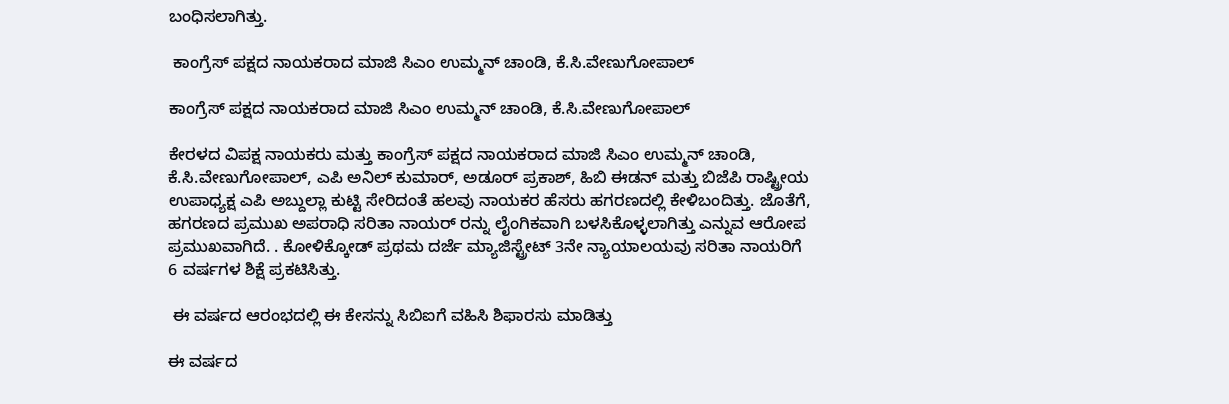ಬಂಧಿಸಲಾಗಿತ್ತು.

 ಕಾಂಗ್ರೆಸ್ ಪಕ್ಷದ ನಾಯಕರಾದ ಮಾಜಿ ಸಿಎಂ ಉಮ್ಮನ್ ಚಾಂಡಿ, ಕೆ.ಸಿ.ವೇಣುಗೋಪಾಲ್

ಕಾಂಗ್ರೆಸ್ ಪಕ್ಷದ ನಾಯಕರಾದ ಮಾಜಿ ಸಿಎಂ ಉಮ್ಮನ್ ಚಾಂಡಿ, ಕೆ.ಸಿ.ವೇಣುಗೋಪಾಲ್

ಕೇರಳದ ವಿಪಕ್ಷ ನಾಯಕರು ಮತ್ತು ಕಾಂಗ್ರೆಸ್ ಪಕ್ಷದ ನಾಯಕರಾದ ಮಾಜಿ ಸಿಎಂ ಉಮ್ಮನ್ ಚಾಂಡಿ, ಕೆ.ಸಿ.ವೇಣುಗೋಪಾಲ್, ಎಪಿ ಅನಿಲ್ ಕುಮಾರ್, ಅಡೂರ್ ಪ್ರಕಾಶ್, ಹಿಬಿ ಈಡನ್ ಮತ್ತು ಬಿಜೆಪಿ ರಾಷ್ಟ್ರೀಯ ಉಪಾಧ್ಯಕ್ಷ ಎಪಿ ಅಬ್ದುಲ್ಲಾ ಕುಟ್ಟಿ ಸೇರಿದಂತೆ ಹಲವು ನಾಯಕರ ಹೆಸರು ಹಗರಣದಲ್ಲಿ ಕೇಳಿಬಂದಿತ್ತು. ಜೊತೆಗೆ, ಹಗರಣದ ಪ್ರಮುಖ ಅಪರಾಧಿ ಸರಿತಾ ನಾಯರ್‌ ರನ್ನು ಲೈಂಗಿಕವಾಗಿ ಬಳಸಿಕೊಳ್ಳಲಾಗಿತ್ತು ಎನ್ನುವ ಆರೋಪ ಪ್ರಮುಖವಾಗಿದೆ. . ಕೋಳಿಕ್ಕೋಡ್ ಪ್ರಥಮ ದರ್ಜೆ ಮ್ಯಾಜಿಸ್ಟ್ರೇಟ್ 3ನೇ ನ್ಯಾಯಾಲಯವು ಸರಿತಾ ನಾಯರಿಗೆ 6 ವರ್ಷಗಳ ಶಿಕ್ಷೆ ಪ್ರಕಟಿಸಿತ್ತು.

 ಈ ವರ್ಷದ ಆರಂಭದಲ್ಲಿ ಈ ಕೇಸನ್ನು ಸಿಬಿಐಗೆ ವಹಿಸಿ ಶಿಫಾರಸು ಮಾಡಿತ್ತು

ಈ ವರ್ಷದ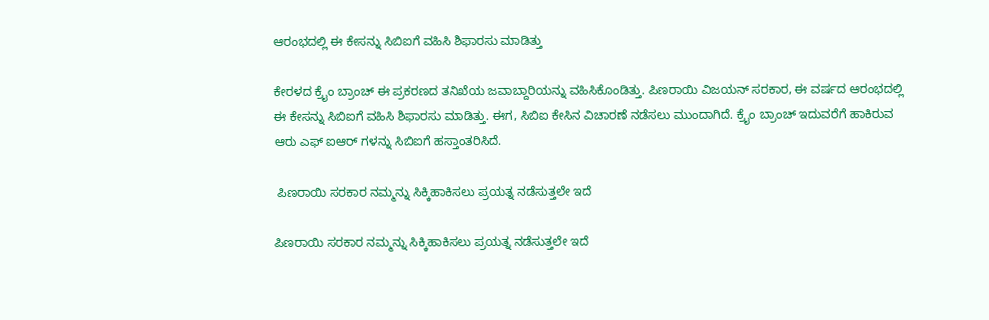ಆರಂಭದಲ್ಲಿ ಈ ಕೇಸನ್ನು ಸಿಬಿಐಗೆ ವಹಿಸಿ ಶಿಫಾರಸು ಮಾಡಿತ್ತು

ಕೇರಳದ ಕ್ರೈಂ ಬ್ರಾಂಚ್ ಈ ಪ್ರಕರಣದ ತನಿಖೆಯ ಜವಾಬ್ದಾರಿಯನ್ನು ವಹಿಸಿಕೊಂಡಿತ್ತು. ಪಿಣರಾಯಿ ವಿಜಯನ್ ಸರಕಾರ, ಈ ವರ್ಷದ ಆರಂಭದಲ್ಲಿ ಈ ಕೇಸನ್ನು ಸಿಬಿಐಗೆ ವಹಿಸಿ ಶಿಫಾರಸು ಮಾಡಿತ್ತು. ಈಗ, ಸಿಬಿಐ ಕೇಸಿನ ವಿಚಾರಣೆ ನಡೆಸಲು ಮುಂದಾಗಿದೆ. ಕ್ರೈಂ ಬ್ರಾಂಚ್ ಇದುವರೆಗೆ ಹಾಕಿರುವ ಆರು ಎಫ್ ಐಆರ್ ಗಳನ್ನು ಸಿಬಿಐಗೆ ಹಸ್ತಾಂತರಿಸಿದೆ.

 ಪಿಣರಾಯಿ ಸರಕಾರ ನಮ್ಮನ್ನು ಸಿಕ್ಕಿಹಾಕಿಸಲು ಪ್ರಯತ್ನ ನಡೆಸುತ್ತಲೇ ಇದೆ

ಪಿಣರಾಯಿ ಸರಕಾರ ನಮ್ಮನ್ನು ಸಿಕ್ಕಿಹಾಕಿಸಲು ಪ್ರಯತ್ನ ನಡೆಸುತ್ತಲೇ ಇದೆ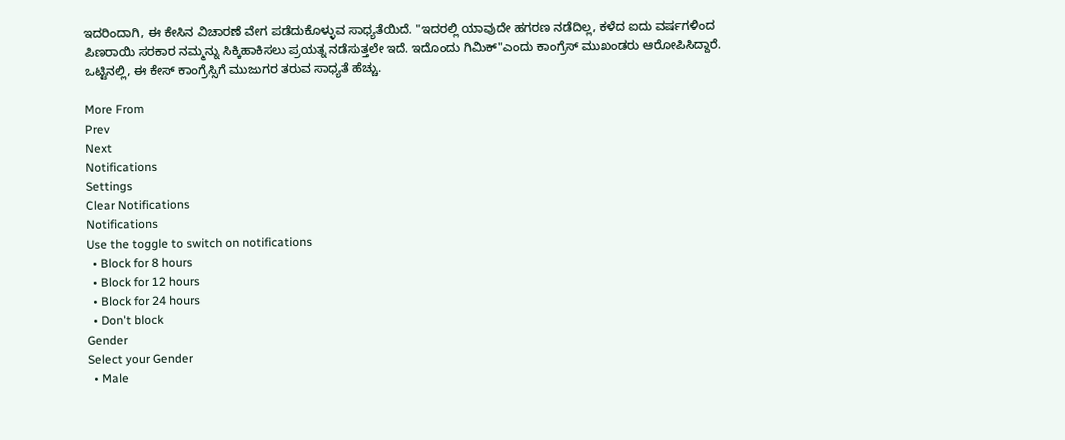ಇದರಿಂದಾಗಿ, ಈ ಕೇಸಿನ ವಿಚಾರಣೆ ವೇಗ ಪಡೆದುಕೊಳ್ಳುವ ಸಾಧ್ಯತೆಯಿದೆ. "ಇದರಲ್ಲಿ ಯಾವುದೇ ಹಗರಣ ನಡೆದಿಲ್ಲ, ಕಳೆದ ಐದು ವರ್ಷಗಳಿಂದ ಪಿಣರಾಯಿ ಸರಕಾರ ನಮ್ಮನ್ನು ಸಿಕ್ಕಿಹಾಕಿಸಲು ಪ್ರಯತ್ನ ನಡೆಸುತ್ತಲೇ ಇದೆ. ಇದೊಂದು ಗಿಮಿಕ್"ಎಂದು ಕಾಂಗ್ರೆಸ್ ಮುಖಂಡರು ಆರೋಪಿಸಿದ್ದಾರೆ. ಒಟ್ಟಿನಲ್ಲಿ, ಈ ಕೇಸ್ ಕಾಂಗ್ರೆಸ್ಸಿಗೆ ಮುಜುಗರ ತರುವ ಸಾಧ್ಯತೆ ಹೆಚ್ಚು.

More From
Prev
Next
Notifications
Settings
Clear Notifications
Notifications
Use the toggle to switch on notifications
  • Block for 8 hours
  • Block for 12 hours
  • Block for 24 hours
  • Don't block
Gender
Select your Gender
  • Male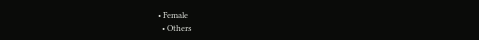• Female
  • Others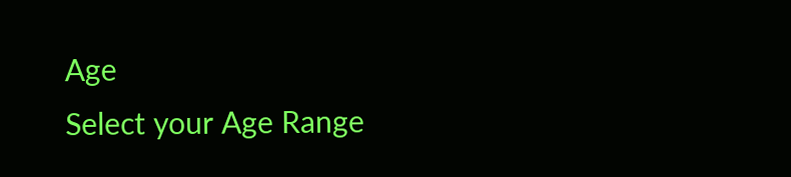Age
Select your Age Range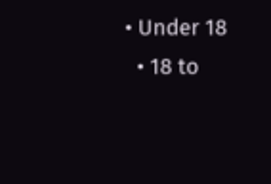• Under 18
  • 18 to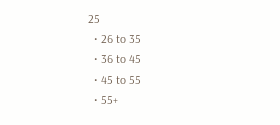25
  • 26 to 35
  • 36 to 45
  • 45 to 55
  • 55+